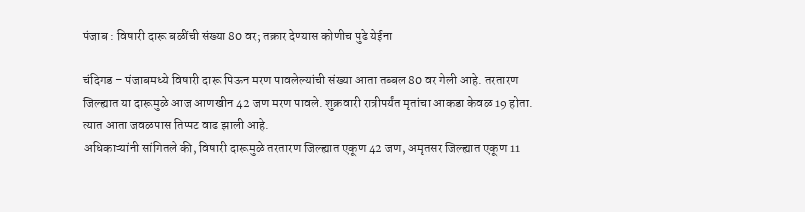पंजाब : विषारी दारू बळींची संख्या 80 वर; तक्रार देण्यास कोणीच पुढे येईना

चंदिगड – पंजाबमध्ये विषारी दारू पिऊन मरण पावलेल्यांची संख्या आता तब्बल 80 वर गेली आहे. तरतारण जिल्ह्यात या दारूमुळे आज आणखीन 42 जण मरण पावले. शुक्रवारी रात्रीपर्यंत मृतांचा आकडा केवळ 19 होता. त्यात आता जवळपास तिप्पट वाढ झाली आहे.
अधिकाऱ्यांनी सांगितले की, विषारी दारूमुळे तरतारण जिल्ह्यात एकूण 42 जण, अमृतसर जिल्ह्यात एकूण 11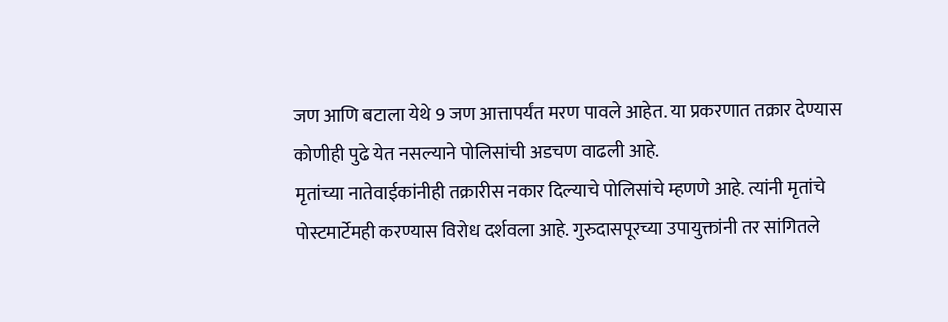जण आणि बटाला येथे 9 जण आत्तापर्यंत मरण पावले आहेत. या प्रकरणात तक्रार देण्यास कोणीही पुढे येत नसल्याने पोलिसांची अडचण वाढली आहे.
मृतांच्या नातेवाईकांनीही तक्रारीस नकार दिल्याचे पोलिसांचे म्हणणे आहे. त्यांनी मृतांचे पोस्टमार्टेमही करण्यास विरोध दर्शवला आहे. गुरुदासपूरच्या उपायुक्तांनी तर सांगितले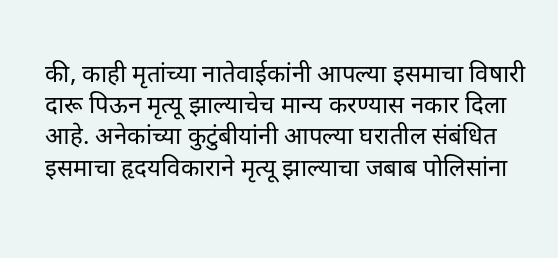की, काही मृतांच्या नातेवाईकांनी आपल्या इसमाचा विषारी दारू पिऊन मृत्यू झाल्याचेच मान्य करण्यास नकार दिला आहे. अनेकांच्या कुटुंबीयांनी आपल्या घरातील संबंधित इसमाचा हृदयविकाराने मृत्यू झाल्याचा जबाब पोलिसांना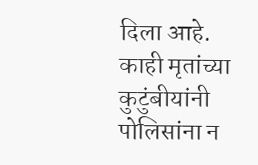दिला आहे.
काही मृतांच्या कुटुंबीयांनी पोलिसांना न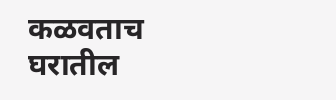कळवताच घरातील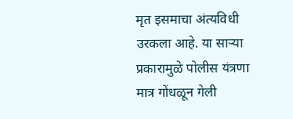मृत इसमाचा अंत्यविधी उरकला आहे. या साऱ्या प्रकारामुळे पोलीस यंत्रणा मात्र गोंधळून गेली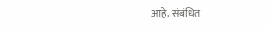आहे. संबंधित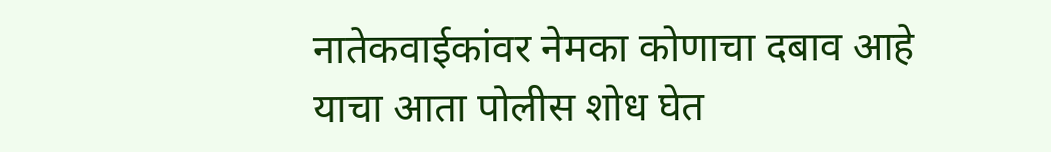नातेकवाईकांवर नेमका कोणाचा दबाव आहे याचा आता पोलीस शोध घेत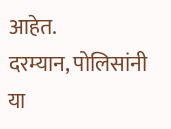आहेत.
दरम्यान, पोलिसांनी या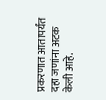प्रकरणात आतापर्यंत दहा जणांना अटक केली आहे.